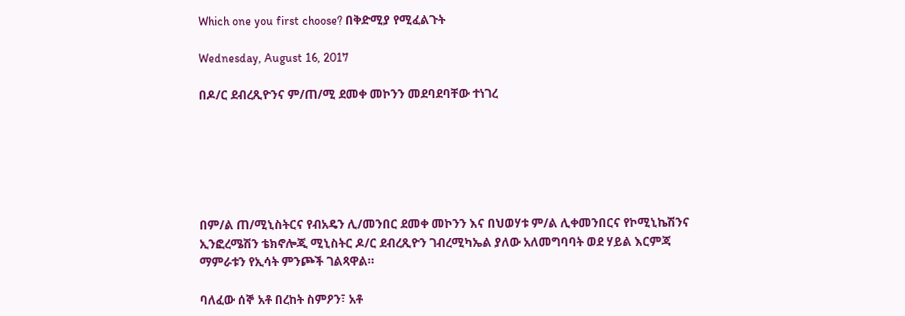Which one you first choose? በቅድሚያ የሚፈልጉት

Wednesday, August 16, 2017

በዶ/ር ደብረጺዮንና ም/ጠ/ሚ ደመቀ መኮንን መደባደባቸው ተነገረ






በም/ል ጠ/ሚኒስትርና የብአዴን ሊ/መንበር ደመቀ መኮንን እና በህወሃቱ ም/ል ሊቀመንበርና የኮሚኒኬሽንና ኢንፎረሜሽን ቴክኖሎጂ ሚኒስትር ዶ/ር ደብረጺዮን ገብረሚካኤል ያለው አለመግባባት ወደ ሃይል እርምጃ ማምራቱን የኢሳት ምንጮች ገልጻዋል።

ባለፈው ሰኞ አቶ በረከት ስምዖን፣ አቶ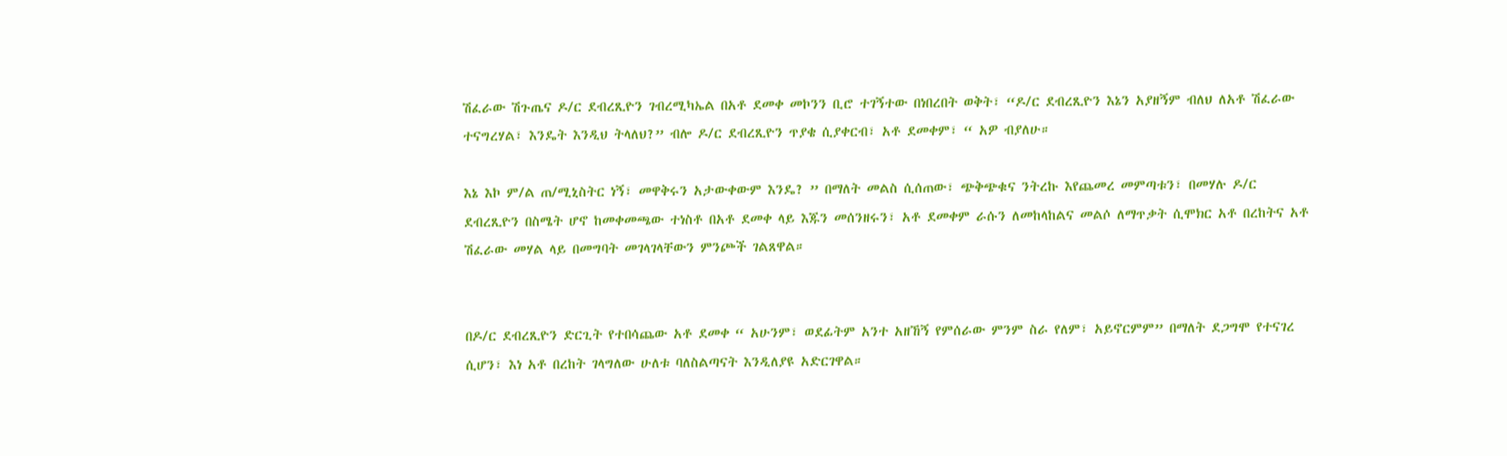ሽፈራው ሽጉጤና ዶ/ር ደብረጺዮን ገብረሚካኤል በአቶ ደመቀ መኮንን ቢሮ ተገኝተው በነበረበት ወቅት፣ “ዶ/ር ደብረጺዮን እኔን አያዘኝም ብለህ ለአቶ ሽፈራው ተናግረሃል፣ እንዴት እንዲህ ትላለህ?” ብሎ ዶ/ር ደብረጺዮን ጥያቄ ሲያቀርብ፣ አቶ ደመቀም፣ “ አዎ ብያለሁ።

እኔ እኮ ም/ል ጠ/ሚኒስትር ነኝ፣ መዋቅሩን አታውቀውም እንዴ? ” በማለት መልስ ሲሰጠው፣ ጭቅጭቁና ንትረኩ እየጨመረ መምጣቱን፣ በመሃሉ ዶ/ር ደብረጺዮን በስሜት ሆኖ ከመቀመጫው ተነስቶ በአቶ ደመቀ ላይ እጁን መሰንዘሩን፣ አቶ ደመቀም ራሱን ለመከላከልና መልሶ ለማጥቃት ሲሞክር አቶ በረከትና አቶ ሽፈራው መሃል ላይ በመግባት መገላገላቸውን ምንጮች ገልጸዋል።


በዶ/ር ደብረጺዮን ድርጊት የተበሳጨው አቶ ደመቀ “ አሁንም፣ ወደፊትም አንተ አዘኸኝ የምሰራው ምንም ስራ የለም፣ አይኖርምም” በማለት ደጋግሞ የተናገረ ሲሆን፣ እነ አቶ በረከት ገላግለው ሁለቱ ባለስልጣናት እንዲለያዩ አድርገዋል።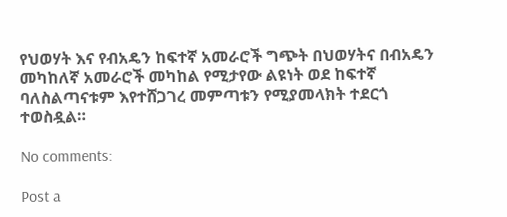የህወሃት እና የብአዴን ከፍተኛ አመራሮች ግጭት በህወሃትና በብአዴን መካከለኛ አመራሮች መካከል የሚታየው ልዩነት ወደ ከፍተኛ ባለስልጣናቱም እየተሸጋገረ መምጣቱን የሚያመላክት ተደርጎ ተወስዷል።

No comments:

Post a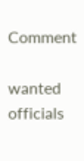Comment

wanted officials